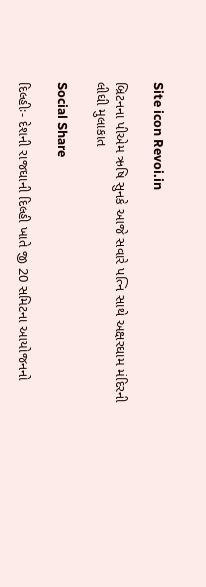Site icon Revoi.in

બ્રિટનના પીએમ ઋષિ સુનકે આજે સવારે પત્નિ સાથે અક્ષરઘામ મંદિરની લીઘી મુલાકાત

Social Share

દિલ્હીઃ- દેશની રાજઘાની દિલ્હી ખાતે જી 20 સમિટના આયોજનનો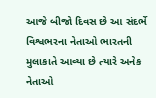આજે બીજો દિવસ છે આ સંદર્ભે વિશ્વભરના નેતાઓ ભારતની મુલાકાતે આવ્યા છે ત્યારે અનેક નેતાઓ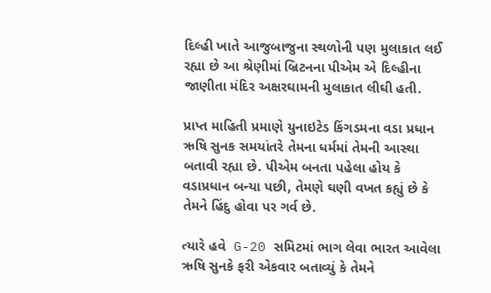દિલ્હી ખાતે આજુબાજુના સ્થળોની પણ મુલાકાત લઈ રહ્યા છે આ શ્રેણીમાં બ્રિટનના પીએમ એ દિલ્હીના જાણીતા મંદિર અક્ષરઘામની મુલાકાત લીઘી હતી.

પ્રાપ્ત માહિતી પ્રમાણે યુનાઇટેડ કિંગડમના વડા પ્રધાન ઋષિ સુનક સમયાંતરે તેમના ધર્મમાં તેમની આસ્થા બતાવી રહ્યા છે. પીએમ બનતા પહેલા હોય કે વડાપ્રધાન બન્યા પછી, તેમણે ઘણી વખત કહ્યું છે કે તેમને હિંદુ હોવા પર ગર્વ છે.

ત્યારે હવે  G-20 સમિટમાં ભાગ લેવા ભારત આવેલા ઋષિ સુનકે ફરી એકવાર બતાવ્યું કે તેમને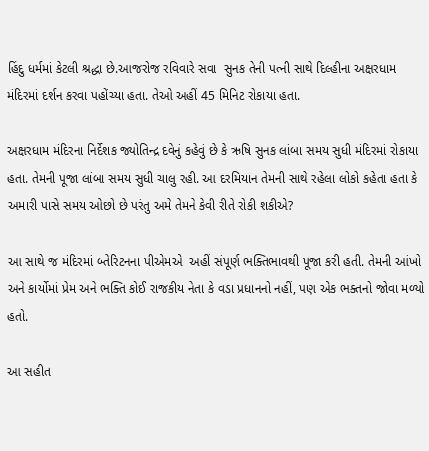હિંદુ ધર્મમાં કેટલી શ્રદ્ધા છે.આજરોજ રવિવારે સવા  સુનક તેની પત્ની સાથે દિલ્હીના અક્ષરધામ મંદિરમાં દર્શન કરવા પહોંચ્યા હતા. તેઓ અહીં 45 મિનિટ રોકાયા હતા.

અક્ષરધામ મંદિરના નિર્દેશક જ્યોતિન્દ્ર દવેનું કહેવું છે કે ઋષિ સુનક લાંબા સમય સુધી મંદિરમાં રોકાયા હતા. તેમની પૂજા લાંબા સમય સુધી ચાલુ રહી. આ દરમિયાન તેમની સાથે રહેલા લોકો કહેતા હતા કે અમારી પાસે સમય ઓછો છે પરંતુ અમે તેમને કેવી રીતે રોકી શકીએ?

આ સાથે જ મંદિરમાં બ્તેરિટનના પીએમએ  અહીં સંપૂર્ણ ભક્તિભાવથી પૂજા કરી હતી. તેમની આંખો અને કાર્યોમાં પ્રેમ અને ભક્તિ કોઈ રાજકીય નેતા કે વડા પ્રધાનનો નહીં, પણ એક ભક્તનો જોવા મળ્યો હતો.

આ સહીત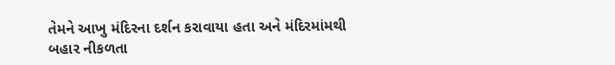તેમને આખુ મંદિરના દર્શન કરાવાયા હતા અને મંદિરમાંમથી બહાર નીકળતા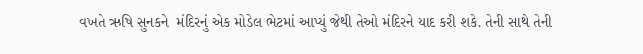વખતે ઋષિ સુનકને  મંદિરનું એક મોડેલ ભેટમાં આપ્યું જેથી તેઓ મંદિરને યાદ કરી શકે. તેની સાથે તેની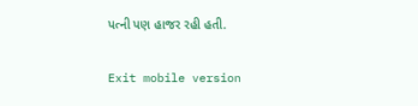પત્ની પણ હાજર રહી હતી.

Exit mobile version